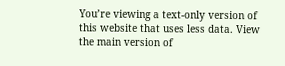You’re viewing a text-only version of this website that uses less data. View the main version of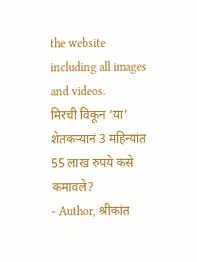the website including all images and videos.
मिरची विकून ‘या’ शेतकऱ्यानं 3 महिन्यांत 55 लाख रुपये कसे कमावले?
- Author, श्रीकांत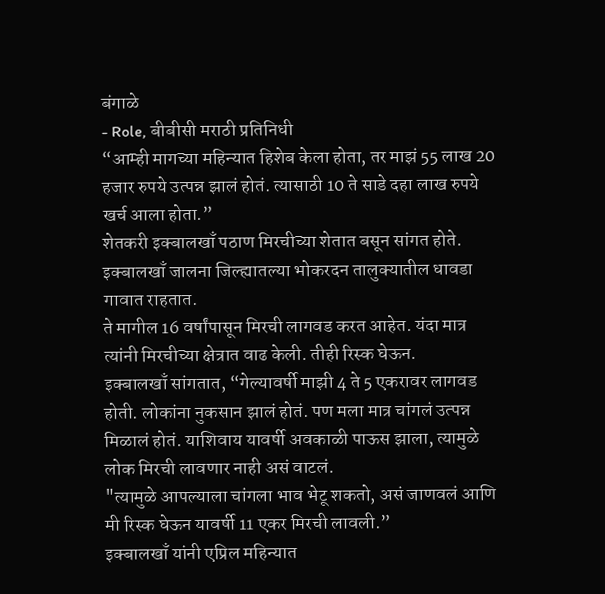बंगाळे
- Role, बीबीसी मराठी प्रतिनिधी
“आम्ही मागच्या महिन्यात हिशेब केला होता, तर माझं 55 लाख 20 हजार रुपये उत्पन्न झालं होतं. त्यासाठी 10 ते साडे दहा लाख रुपये खर्च आला होता.”
शेतकरी इक्बालखाँ पठाण मिरचीच्या शेतात बसून सांगत होते.
इक्बालखाँ जालना जिल्ह्यातल्या भोकरदन तालुक्यातील धावडा गावात राहतात.
ते मागील 16 वर्षांपासून मिरची लागवड करत आहेत. यंदा मात्र त्यांनी मिरचीच्या क्षेत्रात वाढ केली. तीही रिस्क घेऊन.
इक्बालखाँ सांगतात, “गेल्यावर्षी माझी 4 ते 5 एकरावर लागवड होती. लोकांना नुकसान झालं होतं. पण मला मात्र चांगलं उत्पन्न मिळालं होतं. याशिवाय यावर्षी अवकाळी पाऊस झाला, त्यामुळे लोक मिरची लावणार नाही असं वाटलं.
"त्यामुळे आपल्याला चांगला भाव भेटू शकतो, असं जाणवलं आणि मी रिस्क घेऊन यावर्षी 11 एकर मिरची लावली.”
इक्बालखाँ यांनी एप्रिल महिन्यात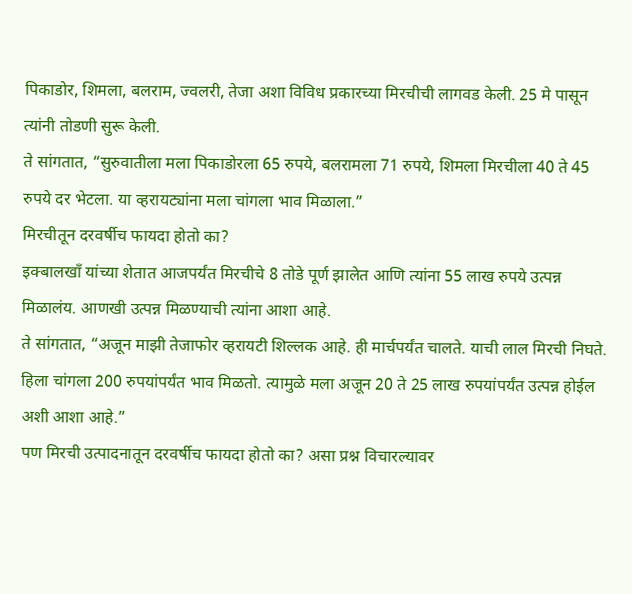पिकाडोर, शिमला, बलराम, ज्वलरी, तेजा अशा विविध प्रकारच्या मिरचीची लागवड केली. 25 मे पासून त्यांनी तोडणी सुरू केली.
ते सांगतात, “सुरुवातीला मला पिकाडोरला 65 रुपये, बलरामला 71 रुपये, शिमला मिरचीला 40 ते 45 रुपये दर भेटला. या व्हरायट्यांना मला चांगला भाव मिळाला.”
मिरचीतून दरवर्षीच फायदा होतो का?
इक्बालखाँ यांच्या शेतात आजपर्यंत मिरचीचे 8 तोडे पूर्ण झालेत आणि त्यांना 55 लाख रुपये उत्पन्न मिळालंय. आणखी उत्पन्न मिळण्याची त्यांना आशा आहे.
ते सांगतात, “अजून माझी तेजाफोर व्हरायटी शिल्लक आहे. ही मार्चपर्यंत चालते. याची लाल मिरची निघते. हिला चांगला 200 रुपयांपर्यंत भाव मिळतो. त्यामुळे मला अजून 20 ते 25 लाख रुपयांपर्यंत उत्पन्न होईल अशी आशा आहे.”
पण मिरची उत्पादनातून दरवर्षीच फायदा होतो का? असा प्रश्न विचारल्यावर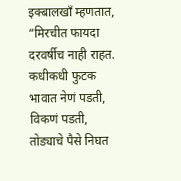इक्बालखाँ म्हणतात, “मिरचीत फायदा दरवर्षीच नाही राहत. कधीकधी फुटक भावात नेणं पडती, विकणं पडती, तोड्याचे पैसे निघत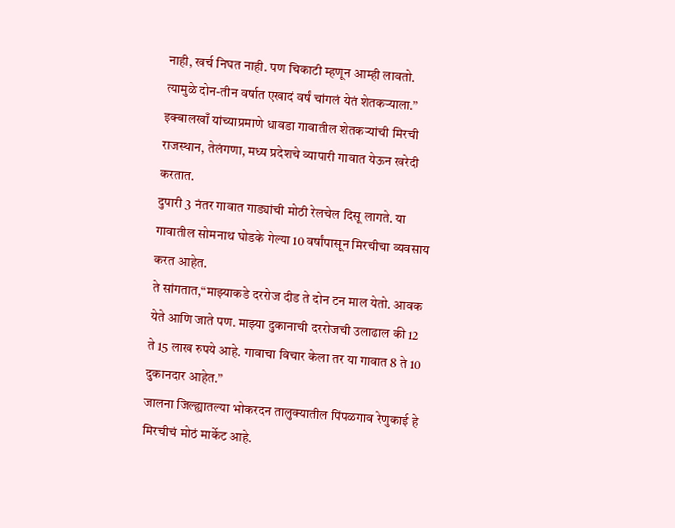नाही, खर्च निघत नाही. पण चिकाटी म्हणून आम्ही लावतो. त्यामुळे दोन-तीन वर्षात एखादं वर्षं चांगलं येतं शेतकऱ्याला.”
इक्बालखाँ यांच्याप्रमाणे धावडा गावातील शेतकऱ्यांची मिरची राजस्थान, तेलंगणा, मध्य प्रदेशचे व्यापारी गावात येऊन खरेदी करतात.
दुपारी 3 नंतर गावात गाड्यांची मोठी रेलचेल दिसू लागते. या गावातील सोमनाथ घोडके गेल्या 10 वर्षांपासून मिरचीचा व्यवसाय करत आहेत.
ते सांगतात,“माझ्याकडे दररोज दीड ते दोन टन माल येतो. आवक येते आणि जाते पण. माझ्या दुकानाची दररोजची उलाढाल की 12 ते 15 लाख रुपये आहे. गावाचा विचार केला तर या गावात 8 ते 10 दुकानदार आहेत.”
जालना जिल्ह्यातल्या भोकरदन तालुक्यातील पिंपळगाव रेणुकाई हे मिरचीचं मोठं मार्केट आहे.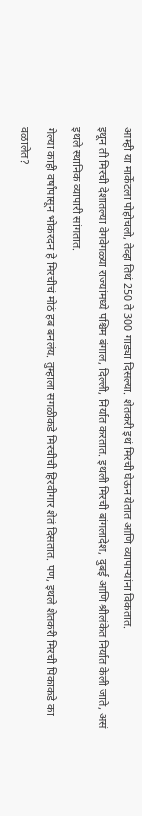आम्ही या मार्केटला पोहोचलो, तेव्हा तिथं 250 ते 300 गाड्या दिसल्या. शेतकरी इथं मिरची घेऊन येतात आणि व्यापाऱ्यांना विकतात.
इथून ती मिरची देशातल्या वेगवेगळ्या राज्यांमध्ये पश्चिम बंगाल, दिल्ली, निर्यात करतात. इथली मिरची बांगलादेश, दुबई आणि श्रीलंकेत निर्यात केली जाते, असं इथले स्थानिक व्यापारी सांगतात.
गेल्या काही वर्षांपासून भोकरदन हे मिरचीचं मोठं हब बनलंय. तुम्हाला सगळीकडे मिरचीची हिरवीगार शेतं दिसतात. पण, इथले शेतकरी मिरची पिकाकडे का वळालेत?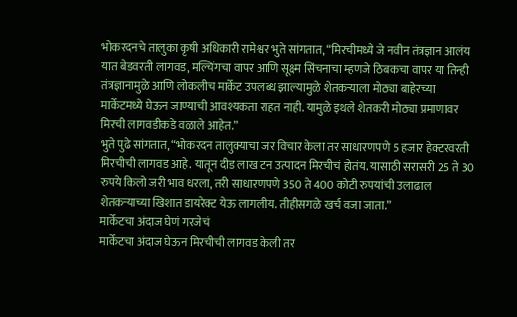भोकरदनचे तालुका कृषी अधिकारी रामेश्वर भुते सांगतात, “मिरचीमध्ये जे नवीन तंत्रज्ञान आलंय यात बेडवरती लागवड, मल्चिंगचा वापर आणि सूक्ष्म सिंचनाचा म्हणजे ठिबकचा वापर या तिन्ही तंत्रज्ञानामुळे आणि लोकलीच मार्केट उपलब्ध झाल्यामुळे शेतकऱ्याला मोठ्या बाहेरच्या मार्केटमध्ये घेऊन जाण्याची आवश्यकता राहत नाही. यामुळे इथले शेतकरी मोठ्या प्रमाणावर मिरची लागवडीकडे वळाले आहेत.”
भुते पुढे सांगतात, “भोकरदन तालुक्याचा जर विचार केला तर साधारणपणे 5 हजार हेक्टरवरती मिरचीची लागवड आहे. यातून दीड लाख टन उत्पादन मिरचीचं होतंय. यासाठी सरासरी 25 ते 30 रुपये किलो जरी भाव धरला, तरी साधारणपणे 350 ते 400 कोटी रुपयांची उलाढाल शेतकऱ्याच्या खिशात डायरेक्ट येऊ लागलीय. तीहीसगळे खर्च वजा जाता.”
मार्केटचा अंदाज घेणं गरजेचं
मार्केटचा अंदाज घेऊन मिरचीची लागवड केली तर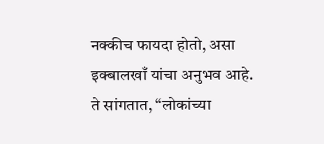नक्कीच फायदा होतो, असा इक्बालखाँ यांचा अनुभव आहे.
ते सांगतात, “लोकांच्या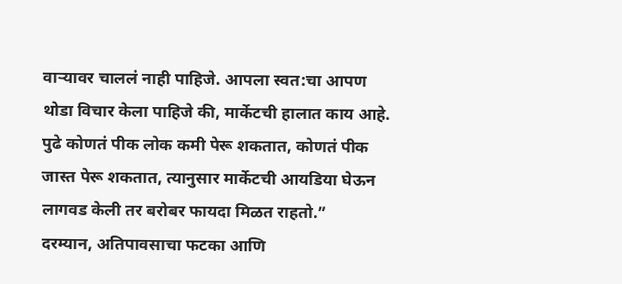वाऱ्यावर चाललं नाही पाहिजे. आपला स्वत:चा आपण थोडा विचार केला पाहिजे की, मार्केटची हालात काय आहे. पुढे कोणतं पीक लोक कमी पेरू शकतात, कोणतं पीक जास्त पेरू शकतात, त्यानुसार मार्केटची आयडिया घेऊन लागवड केली तर बरोबर फायदा मिळत राहतो.”
दरम्यान, अतिपावसाचा फटका आणि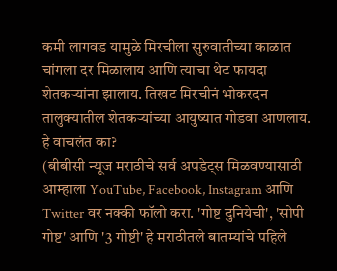कमी लागवड यामुळे मिरचीला सुरुवातीच्या काळात चांगला दर मिळालाय आणि त्याचा थेट फायदा शेतकऱ्यांना झालाय. तिखट मिरचीनं भोकरदन तालुक्यातील शेतकऱ्यांच्या आयुष्यात गोडवा आणलाय.
हे वाचलंत का?
(बीबीसी न्यूज मराठीचे सर्व अपडेट्स मिळवण्यासाठी आम्हाला YouTube, Facebook, Instagram आणि Twitter वर नक्की फॉलो करा. 'गोष्ट दुनियेची', 'सोपी गोष्ट' आणि '3 गोष्टी' हे मराठीतले बातम्यांचे पहिले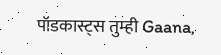पॉडकास्ट्स तुम्ही Gaana,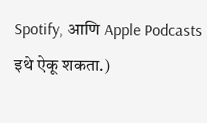Spotify, आणि Apple Podcasts इथे ऐकू शकता.)